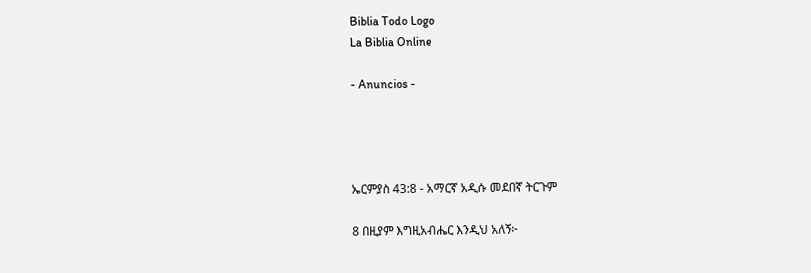Biblia Todo Logo
La Biblia Online

- Anuncios -




ኤርምያስ 43:8 - አማርኛ አዲሱ መደበኛ ትርጉም

8 በዚያም እግዚአብሔር እንዲህ አለኝ፦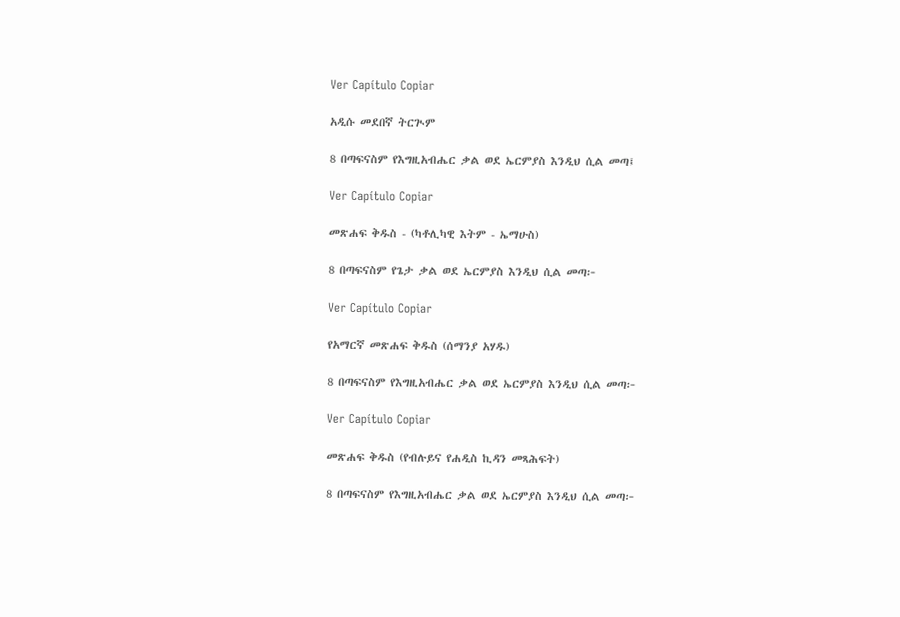Ver Capítulo Copiar

አዲሱ መደበኛ ትርጒም

8 በጣፍናስም የእግዚአብሔር ቃል ወደ ኤርምያስ እንዲህ ሲል መጣ፤

Ver Capítulo Copiar

መጽሐፍ ቅዱስ - (ካቶሊካዊ እትም - ኤማሁስ)

8 በጣፍናስም የጌታ ቃል ወደ ኤርምያስ እንዲህ ሲል መጣ፦

Ver Capítulo Copiar

የአማርኛ መጽሐፍ ቅዱስ (ሰማንያ አሃዱ)

8 በጣፍናስም የእግዚአብሔር ቃል ወደ ኤርምያስ እንዲህ ሲል መጣ፦

Ver Capítulo Copiar

መጽሐፍ ቅዱስ (የብሉይና የሐዲስ ኪዳን መጻሕፍት)

8 በጣፍናስም የእግዚአብሔር ቃል ወደ ኤርምያስ እንዲህ ሲል መጣ፦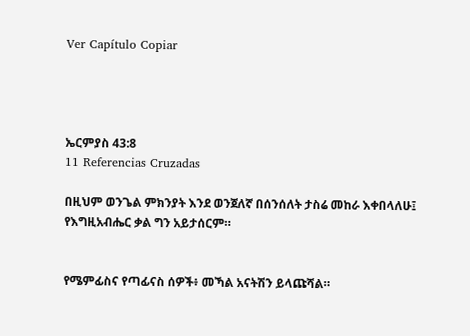Ver Capítulo Copiar




ኤርምያስ 43:8
11 Referencias Cruzadas

በዚህም ወንጌል ምክንያት እንደ ወንጀለኛ በሰንሰለት ታስሬ መከራ እቀበላለሁ፤ የእግዚአብሔር ቃል ግን አይታሰርም።


የሜምፊስና የጣፊናስ ሰዎች፥ መኻል አናትሽን ይላጩሻል።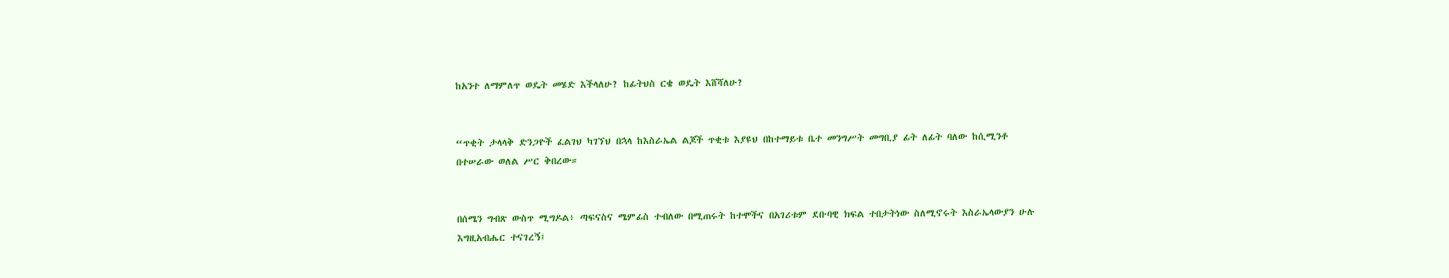ከአንተ ለማምለጥ ወዴት መሄድ እችላለሁ? ከፊትህስ ርቄ ወዴት እሸሻለሁ?


“ጥቂት ታላላቅ ድንጋዮች ፈልገህ ካገኘህ በኋላ ከእስራኤል ልጆች ጥቂቱ እያዩህ በከተማይቱ ቤተ መንግሥት መግቢያ ፊት ለፊት ባለው ከሲሚንቶ በተሠራው ወለል ሥር ቅበረው።


በሰሜን ግብጽ ውስጥ ሚግዶል፥ ጣፍናስና ሜምፊስ ተብለው በሚጠሩት ከተሞችና በአገሪቱም ደቡባዊ ክፍል ተበታትነው ስለሚኖሩት እስራኤላውያን ሁሉ እግዚአብሔር ተናገረኝ፤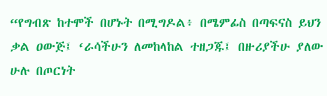“የግብጽ ከተሞች በሆኑት በሚግዶል፥ በሜምፊስ በጣፍናስ ይህን ቃል ዐውጅ፤ ‘ራሳችሁን ለመከላከል ተዘጋጁ፤ በዙሪያችሁ ያለው ሁሉ በጦርነት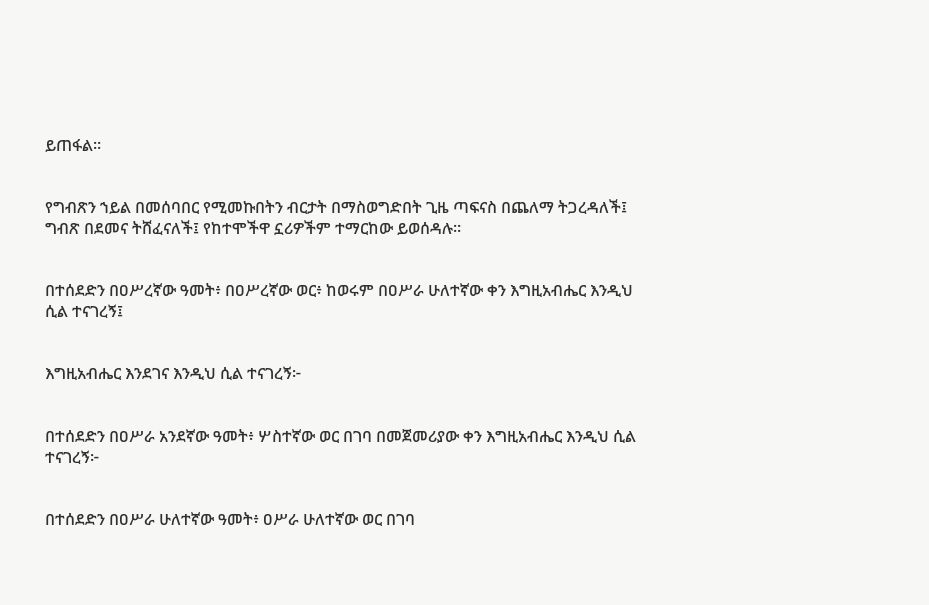ይጠፋል።


የግብጽን ኀይል በመሰባበር የሚመኩበትን ብርታት በማስወግድበት ጊዜ ጣፍናስ በጨለማ ትጋረዳለች፤ ግብጽ በደመና ትሸፈናለች፤ የከተሞችዋ ኗሪዎችም ተማርከው ይወሰዳሉ።


በተሰደድን በዐሥረኛው ዓመት፥ በዐሥረኛው ወር፥ ከወሩም በዐሥራ ሁለተኛው ቀን እግዚአብሔር እንዲህ ሲል ተናገረኝ፤


እግዚአብሔር እንደገና እንዲህ ሲል ተናገረኝ፦


በተሰደድን በዐሥራ አንደኛው ዓመት፥ ሦስተኛው ወር በገባ በመጀመሪያው ቀን እግዚአብሔር እንዲህ ሲል ተናገረኝ፦


በተሰደድን በዐሥራ ሁለተኛው ዓመት፥ ዐሥራ ሁለተኛው ወር በገባ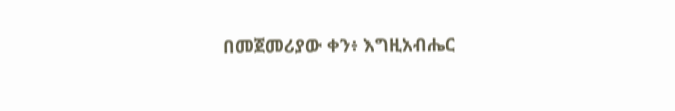በመጀመሪያው ቀን፥ እግዚአብሔር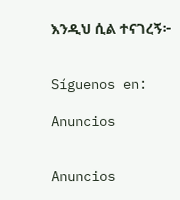እንዲህ ሲል ተናገረኝ፦


Síguenos en:

Anuncios


Anuncios